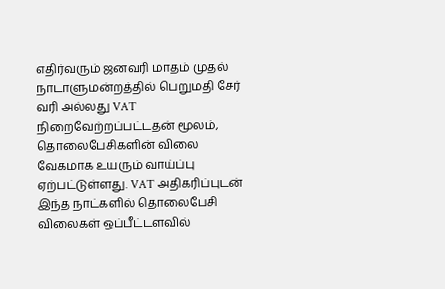எதிர்வரும் ஜனவரி மாதம் முதல் நாடாளுமன்றத்தில் பெறுமதி சேர் வரி அல்லது VAT நிறைவேற்றப்பட்டதன் மூலம், தொலைபேசிகளின் விலை வேகமாக உயரும் வாய்ப்பு ஏற்பட்டுள்ளது. VAT அதிகரிப்புடன் இந்த நாட்களில் தொலைபேசி விலைகள் ஒப்பீட்டளவில்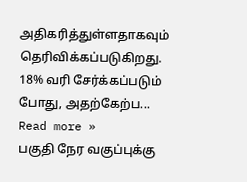அதிகரித்துள்ளதாகவும் தெரிவிக்கப்படுகிறது. 18% வரி சேர்க்கப்படும் போது, அதற்கேற்ப... Read more »
பகுதி நேர வகுப்புக்கு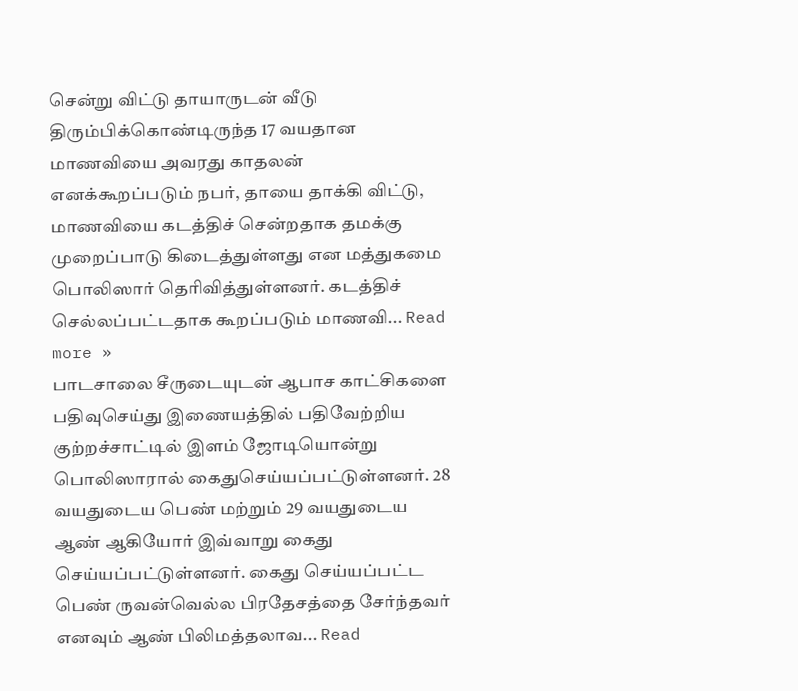சென்று விட்டு தாயாருடன் வீடு திரும்பிக்கொண்டிருந்த 17 வயதான மாணவியை அவரது காதலன் எனக்கூறப்படும் நபர், தாயை தாக்கி விட்டு, மாணவியை கடத்திச் சென்றதாக தமக்கு முறைப்பாடு கிடைத்துள்ளது என மத்துகமை பொலிஸார் தெரிவித்துள்ளனர். கடத்திச் செல்லப்பட்டதாக கூறப்படும் மாணவி... Read more »
பாடசாலை சீருடையுடன் ஆபாச காட்சிகளை பதிவுசெய்து இணையத்தில் பதிவேற்றிய குற்றச்சாட்டில் இளம் ஜோடியொன்று பொலிஸாரால் கைதுசெய்யப்பட்டுள்ளனர். 28 வயதுடைய பெண் மற்றும் 29 வயதுடைய ஆண் ஆகியோர் இவ்வாறு கைது செய்யப்பட்டுள்ளனர். கைது செய்யப்பட்ட பெண் ருவன்வெல்ல பிரதேசத்தை சேர்ந்தவர் எனவும் ஆண் பிலிமத்தலாவ... Read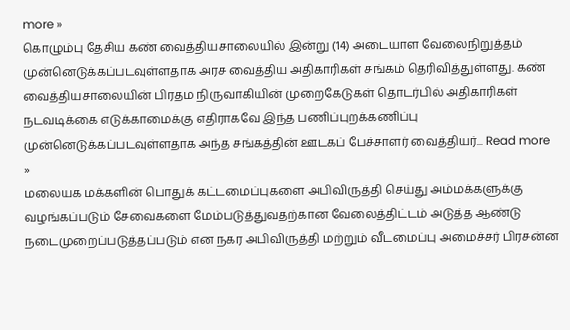more »
கொழும்பு தேசிய கண் வைத்தியசாலையில் இன்று (14) அடையாள வேலைநிறுத்தம் முன்னெடுக்கப்படவுள்ளதாக அரச வைத்திய அதிகாரிகள் சங்கம் தெரிவித்துள்ளது. கண் வைத்தியசாலையின் பிரதம நிருவாகியின் முறைகேடுகள் தொடர்பில் அதிகாரிகள் நடவடிக்கை எடுக்காமைக்கு எதிராகவே இந்த பணிப்புறக்கணிப்பு முன்னெடுக்கப்படவுள்ளதாக அந்த சங்கத்தின் ஊடகப் பேச்சாளர் வைத்தியர்... Read more »
மலையக மக்களின் பொதுக் கட்டமைப்புகளை அபிவிருத்தி செய்து அம்மக்களுக்கு வழங்கப்படும் சேவைகளை மேம்படுத்துவதற்கான வேலைத்திட்டம் அடுத்த ஆண்டு நடைமுறைப்படுத்தப்படும் என நகர அபிவிருத்தி மற்றும் வீடமைப்பு அமைச்சர் பிரசன்ன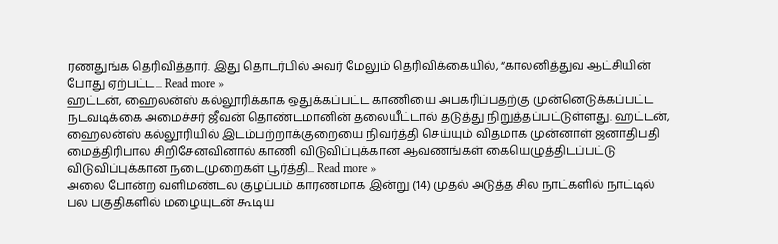ரணதுங்க தெரிவித்தார். இது தொடர்பில் அவர் மேலும் தெரிவிக்கையில், “காலனித்துவ ஆட்சியின் போது ஏற்பட்ட... Read more »
ஹட்டன், ஹைலன்ஸ் கல்லூரிக்காக ஒதுக்கப்பட்ட காணியை அபகரிப்பதற்கு முன்னெடுக்கப்பட்ட நடவடிக்கை அமைச்சர் ஜீவன் தொண்டமானின் தலையீட்டால் தடுத்து நிறுத்தப்பட்டுள்ளது. ஹட்டன், ஹைலன்ஸ் கல்லூரியில் இடம்பற்றாக்குறையை நிவர்த்தி செய்யும் விதமாக முன்னாள் ஜனாதிபதி மைத்திரிபால சிறிசேனவினால் காணி விடுவிப்புக்கான ஆவணங்கள் கையெழுத்திடப்பட்டு விடுவிப்புக்கான நடைமுறைகள் பூர்த்தி... Read more »
அலை போன்ற வளிமண்டல குழப்பம் காரணமாக இன்று (14) முதல் அடுத்த சில நாட்களில் நாட்டில் பல பகுதிகளில் மழையுடன் கூடிய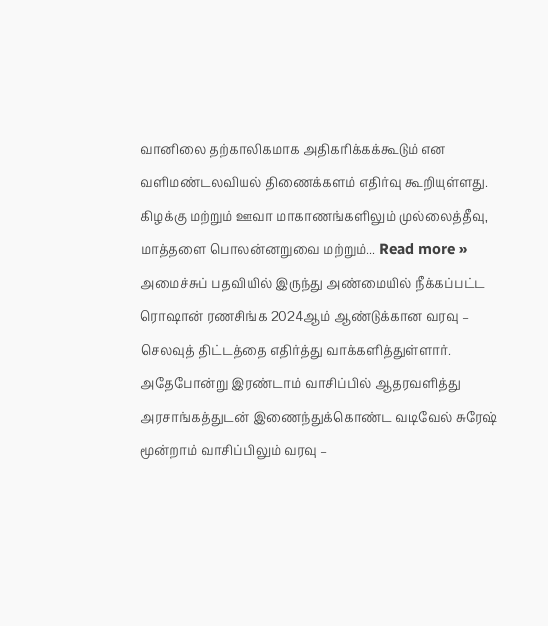வானிலை தற்காலிகமாக அதிகரிக்கக்கூடும் என வளிமண்டலவியல் திணைக்களம் எதிர்வு கூறியுள்ளது. கிழக்கு மற்றும் ஊவா மாகாணங்களிலும் முல்லைத்தீவு, மாத்தளை பொலன்னறுவை மற்றும்... Read more »
அமைச்சுப் பதவியில் இருந்து அண்மையில் நீக்கப்பட்ட ரொஷான் ரணசிங்க 2024ஆம் ஆண்டுக்கான வரவு – செலவுத் திட்டத்தை எதிர்த்து வாக்களித்துள்ளார். அதேபோன்று இரண்டாம் வாசிப்பில் ஆதரவளித்து அரசாங்கத்துடன் இணைந்துக்கொண்ட வடிவேல் சுரேஷ் மூன்றாம் வாசிப்பிலும் வரவு –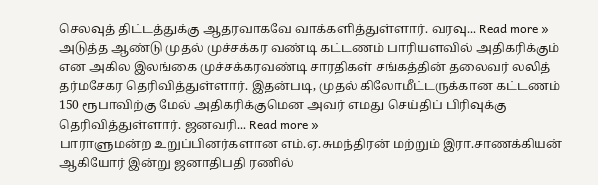செலவுத் திட்டத்துக்கு ஆதரவாகவே வாக்களித்துள்ளார். வரவு... Read more »
அடுத்த ஆண்டு முதல் முச்சக்கர வண்டி கட்டணம் பாரியளவில் அதிகரிக்கும் என அகில இலங்கை முச்சக்கரவண்டி சாரதிகள் சங்கத்தின் தலைவர் லலித் தர்மசேகர தெரிவித்துள்ளார். இதன்படி, முதல் கிலோமீட்டருக்கான கட்டணம் 150 ரூபாவிற்கு மேல் அதிகரிக்குமென அவர் எமது செய்திப் பிரிவுக்கு தெரிவித்துள்ளார். ஜனவரி... Read more »
பாராளுமன்ற உறுப்பினர்களான எம்.ஏ.சுமந்திரன் மற்றும் இரா.சாணக்கியன் ஆகியோர் இன்று ஜனாதிபதி ரணில்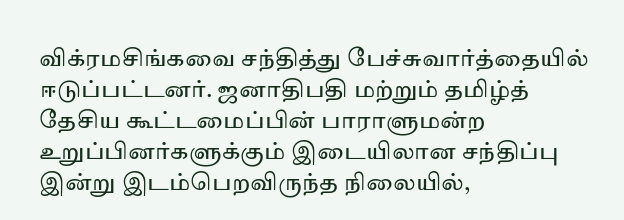விக்ரமசிங்கவை சந்தித்து பேச்சுவார்த்தையில் ஈடுப்பட்டனர். ஜனாதிபதி மற்றும் தமிழ்த் தேசிய கூட்டமைப்பின் பாராளுமன்ற உறுப்பினர்களுக்கும் இடையிலான சந்திப்பு இன்று இடம்பெறவிருந்த நிலையில்,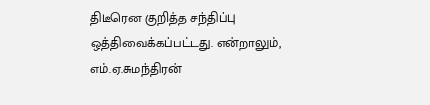திடீரென குறித்த சந்திப்பு ஒத்திவைக்கப்பட்டது. என்றாலும், எம்.ஏ.சுமந்திரன்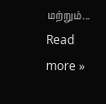மற்றும்... Read more »